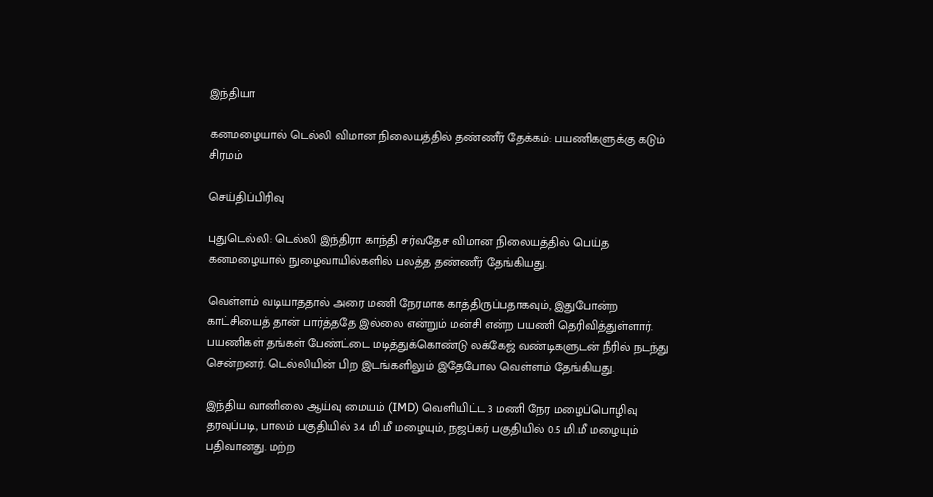இந்தியா

கனமழையால் டெல்லி விமான நிலையத்தில் தண்ணீர் தேக்கம்: பயணிகளுக்கு கடும் சிரமம்

செய்திப்பிரிவு

புதுடெல்லி: டெல்லி இந்திரா காந்தி சர்வதேச விமான நிலையத்தில் பெய்த கனமழையால் நுழைவாயில்களில் பலத்த தண்ணீர் தேங்கியது.

வெள்ளம் வடியாததால் அரை மணி நேரமாக காத்திருப்பதாகவும், இதுபோன்ற காட்சியைத் தான் பார்த்ததே இல்லை என்றும் மன்சி என்ற பயணி தெரிவித்துள்ளார். பயணிகள் தங்கள் பேண்ட்டை மடித்துக்கொண்டு லக்கேஜ் வண்டிகளுடன் நீரில் நடந்து சென்றனர். டெல்லியின் பிற இடங்களிலும் இதேபோல வெள்ளம் தேங்கியது.

இந்திய வானிலை ஆய்வு மையம் (IMD) வெளியிட்ட 3 மணி நேர மழைப்பொழிவு தரவுப்படி, பாலம் பகுதியில் 3.4 மி.மீ மழையும், நஜப்கர் பகுதியில் 0.5 மி.மீ மழையும் பதிவானது. மற்ற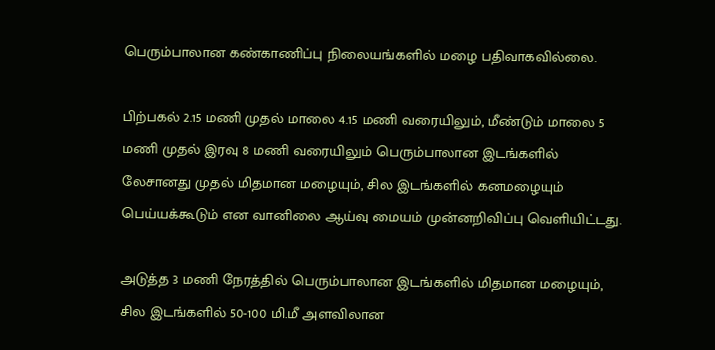பெரும்பாலான கண்காணிப்பு நிலையங்களில் மழை பதிவாகவில்லை.

பிற்பகல் 2.15 மணி முதல் மாலை 4.15 மணி வரையிலும், மீண்டும் மாலை 5 மணி முதல் இரவு 8 மணி வரையிலும் பெரும்பாலான இடங்களில் லேசானது முதல் மிதமான மழையும், சில இடங்களில் கனமழையும் பெய்யக்கூடும் என வானிலை ஆய்வு மையம் முன்னறிவிப்பு வெளியிட்டது.

அடுத்த 3 மணி நேரத்தில் பெரும்பாலான இடங்களில் மிதமான மழையும், சில இடங்களில் 50-100 மி.மீ அளவிலான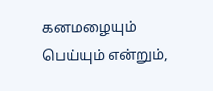கனமழையும் பெய்யும் என்றும்,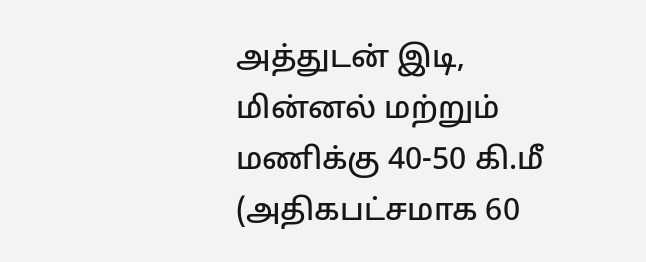அத்துடன் இடி, மின்னல் மற்றும் மணிக்கு 40-50 கி.மீ (அதிகபட்சமாக 60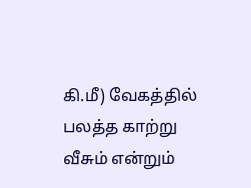கி.மீ) வேகத்தில் பலத்த காற்று வீசும் என்றும்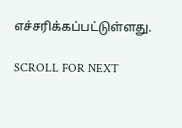எச்சரிக்கப்பட்டுள்ளது.

SCROLL FOR NEXT